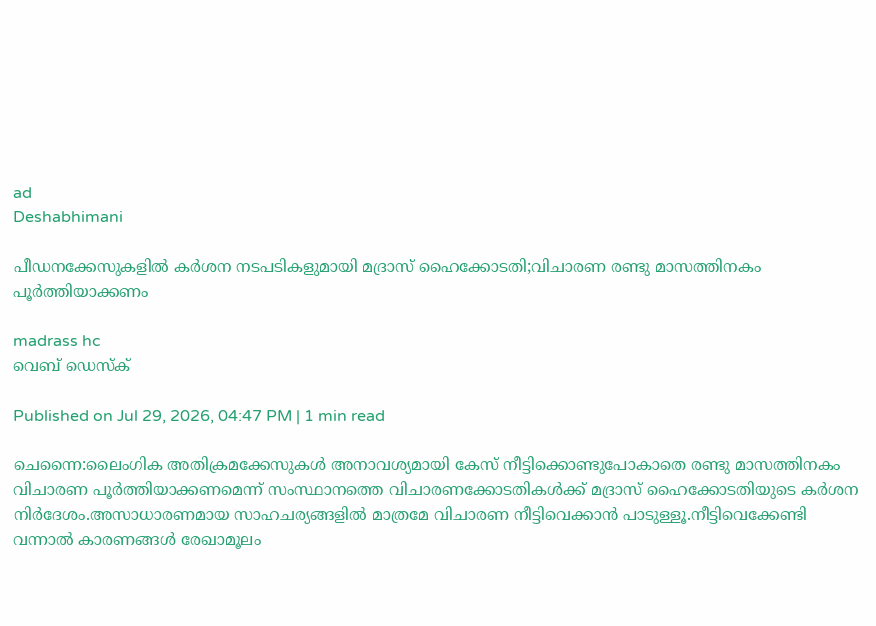ad
Deshabhimani

പീഡനക്കേസുകളിൽ കര്‍ശന നടപടികളുമായി മദ്രാസ് ഹൈക്കോടതി;വിചാരണ രണ്ടു മാസത്തിനകം പൂർത്തിയാക്കണം

madrass hc
വെബ് ഡെസ്ക്

Published on Jul 29, 2026, 04:47 PM | 1 min read

ചെന്നൈ:ലൈംഗിക അതിക്രമക്കേസുകൾ അനാവശ്യമായി കേസ് നീട്ടിക്കൊണ്ടുപോകാതെ രണ്ടു മാസത്തിനകം വിചാരണ പൂർത്തിയാക്കണമെന്ന് സംസ്ഥാനത്തെ വിചാരണക്കോടതികൾക്ക് മദ്രാസ് ഹൈക്കോടതിയുടെ കർശന നിർദേശം.അസാധാരണമായ സാഹചര്യങ്ങളിൽ മാത്രമേ വിചാരണ നീട്ടിവെക്കാൻ പാടുള്ളൂ.നീട്ടിവെക്കേണ്ടി വന്നാൽ കാരണങ്ങൾ രേഖാമൂലം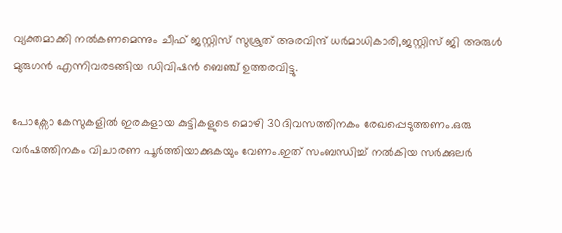വ്യക്തമാക്കി നൽകണമെന്നും ചീഫ് ജസ്റ്റിസ് സുശ്രുത് അരവിന്ദ് ധർമാധികാരി,ജസ്റ്റിസ് ജി അരുൾ മുരുഗൻ എന്നിവരടങ്ങിയ ഡിവിഷൻ ബെഞ്ച് ഉത്തരവിട്ടു.

പോക്സോ കേസുകളിൽ ഇരകളായ കുട്ടികളുടെ മൊഴി 30ദിവസത്തിനകം രേഖപ്പെടുത്തണം.ഒരു വർഷത്തിനകം വിചാരണ പൂർത്തിയാക്കുകയും വേണം.ഇത് സംബന്ധിച്ച് നൽകിയ സർക്കുലർ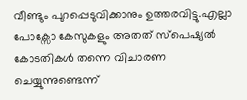വീണ്ടും പുറപ്പെടുവിക്കാനും ഉത്തരവിട്ടു.എല്ലാ പോക്സോ കേസുകളും അതത് സ്പെഷ്യൽ കോടതികൾ തന്നെ വിചാരണ ചെയ്യുന്നുണ്ടെന്ന്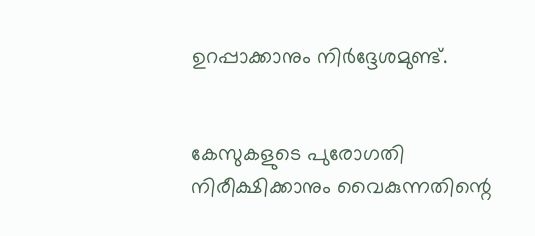ഉറപ്പാക്കാനും നിര്‍ദ്ദേശമുണ്ട്.


കേസുകളുടെ പുരോഗതി നിരീക്ഷിക്കാനും വൈകുന്നതിന്റെ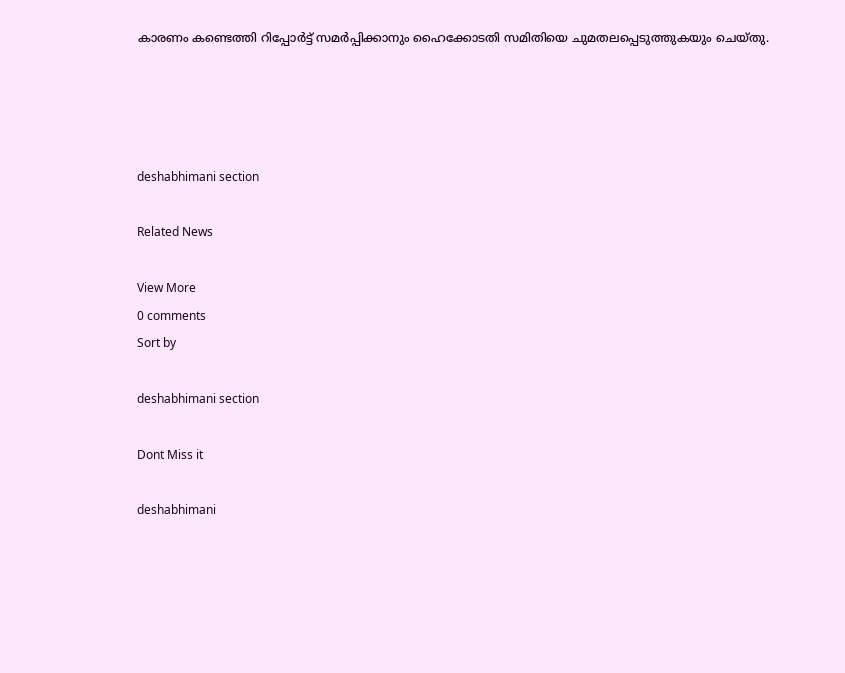കാരണം കണ്ടെത്തി റിപ്പോർട്ട് സമർപ്പിക്കാനും ഹൈക്കോടതി സമിതിയെ ചുമതലപ്പെടുത്തുകയും ചെയ്തു.




deshabhimani section

Related News

View More
0 comments
Sort by

deshabhimani section

Dont Miss it

deshabhimani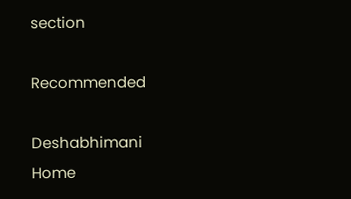section

Recommended

Deshabhimani
Home